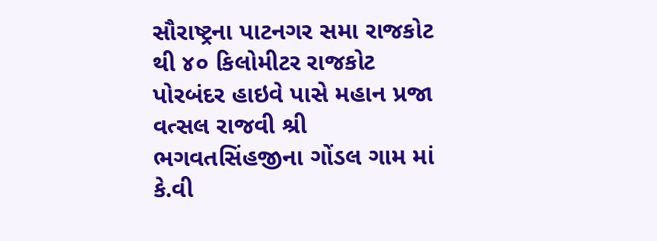સૌરાષ્ટ્રના પાટનગર સમા રાજકોટ થી ૪૦ કિલોમીટર રાજકોટ પોરબંદર હાઇવે પાસે મહાન પ્રજા વત્સલ રાજવી શ્રી ભગવતસિંહજીના ગોંડલ ગામ માં કે.વી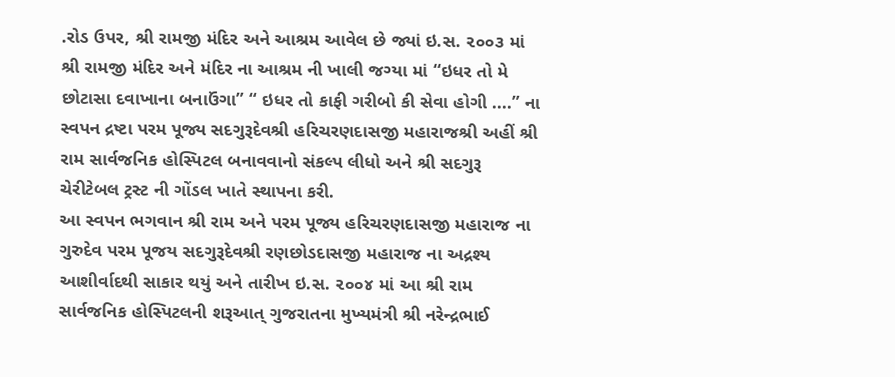.રોડ ઉપર, શ્રી રામજી મંદિર અને આશ્રમ આવેલ છે જ્યાં ઇ.સ. ૨૦૦૩ માં શ્રી રામજી મંદિર અને મંદિર ના આશ્રમ ની ખાલી જગ્યા માં “ઇધર તો મે છોટાસા દવાખાના બનાઉંગા” “ ઇધર તો કાફી ગરીબો કી સેવા હોગી ....” ના સ્વપન દ્રષ્ટા પરમ પૂજ્ય સદગુરૂદેવશ્રી હરિચરણદાસજી મહારાજશ્રી અહીં શ્રી રામ સાર્વજનિક હોસ્પિટલ બનાવવાનો સંકલ્પ લીધો અને શ્રી સદગુરૂ ચેરીટેબલ ટ્રસ્ટ ની ગોંડલ ખાતે સ્થાપના કરી.
આ સ્વપન ભગવાન શ્રી રામ અને પરમ પૂજ્ય હરિચરણદાસજી મહારાજ ના ગુરુદેવ પરમ પૂજય સદગુરૂદેવશ્રી રણછોડદાસજી મહારાજ ના અદ્રશ્ય આશીર્વાદથી સાકાર થયું અને તારીખ ઇ.સ. ૨૦૦૪ માં આ શ્રી રામ સાર્વજનિક હોસ્પિટલની શરૂઆત્ ગુજરાતના મુખ્યમંત્રી શ્રી નરેન્દ્રભાઈ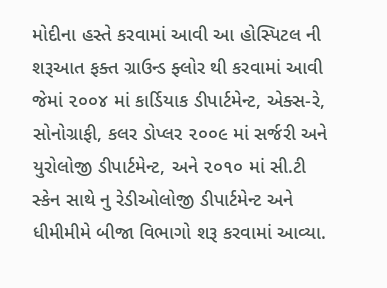મોદીના હસ્તે કરવામાં આવી આ હોસ્પિટલ ની શરૂઆત ફક્ત ગ્રાઉન્ડ ફ્લોર થી કરવામાં આવી જેમાં ૨૦૦૪ માં કાર્ડિયાક ડીપાર્ટમેન્ટ, એક્સ-રે, સોનોગ્રાફી, કલર ડોપ્લર ૨૦૦૯ માં સર્જરી અને યુરોલોજી ડીપાર્ટમેન્ટ, અને ૨૦૧૦ માં સી.ટી સ્કેન સાથે નુ રેડીઓલોજી ડીપાર્ટમેન્ટ અને ધીમીમીમે બીજા વિભાગો શરૂ કરવામાં આવ્યા.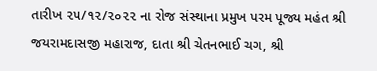તારીખ ૨૫/૧૨/૨૦૨૨ ના રોજ સંસ્થાના પ્રમુખ પરમ પૂજ્ય મહંત શ્રી જયરામદાસજી મહારાજ, દાતા શ્રી ચેતનભાઈ ચગ, શ્રી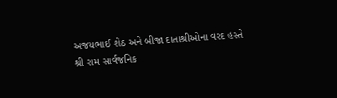અજયભાઈ શેઠ અને બીજા દાતાશ્રીઓના વરદ હસ્તે શ્રી રામ સાર્વજનિક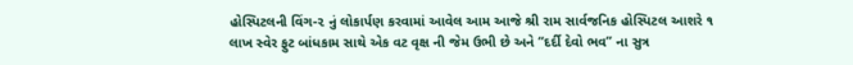હોસ્પિટલની વિંગ-૨ નું લોકાર્પણ કરવામાં આવેલ આમ આજે શ્રી રામ સાર્વજનિક હોસ્પિટલ આશરે ૧ લાખ સ્વેર ફુટ બાંધકામ સાથે એક વટ વૃક્ષ ની જેમ ઉભી છે અને “દર્દી દેવો ભવ” ના સુત્ર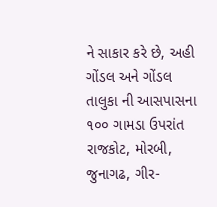ને સાકાર કરે છે, અહી ગોંડલ અને ગોંડલ તાલુકા ની આસપાસના ૧૦૦ ગામડા ઉપરાંત રાજકોટ, મોરબી, જુનાગઢ, ગીર-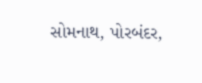સોમનાથ, પોરબંદર,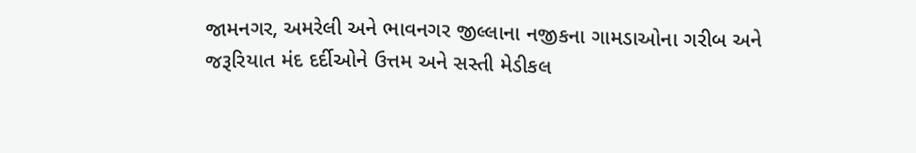જામનગર, અમરેલી અને ભાવનગર જીલ્લાના નજીકના ગામડાઓના ગરીબ અને જરૂરિયાત મંદ દર્દીઓને ઉત્તમ અને સસ્તી મેડીકલ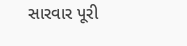સારવાર પૂરી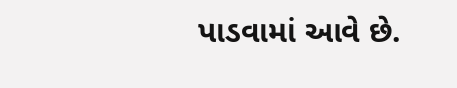પાડવામાં આવે છે.